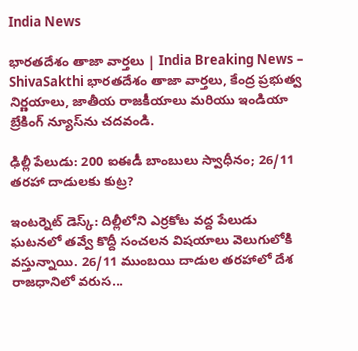India News

భారతదేశం తాజా వార్తలు | India Breaking News – ShivaSakthi భారతదేశం తాజా వార్తలు, కేంద్ర ప్రభుత్వ నిర్ణయాలు, జాతీయ రాజకీయాలు మరియు ఇండియా బ్రేకింగ్ న్యూస్‌ను చదవండి.

ఢిల్లీ పేలుడు: 200 ఐఈడీ బాంబులు స్వాధీనం; 26/11 తరహా దాడులకు కుట్ర?

ఇంటర్నెట్‌ డెస్క్‌: దిల్లీలోని ఎర్రకోట వద్ద పేలుడు ఘటనలో తవ్వే కొద్దీ సంచలన విషయాలు వెలుగులోకి వస్తున్నాయి. 26/11 ముంబయి దాడుల తరహాలో దేశ రాజధానిలో వరుస...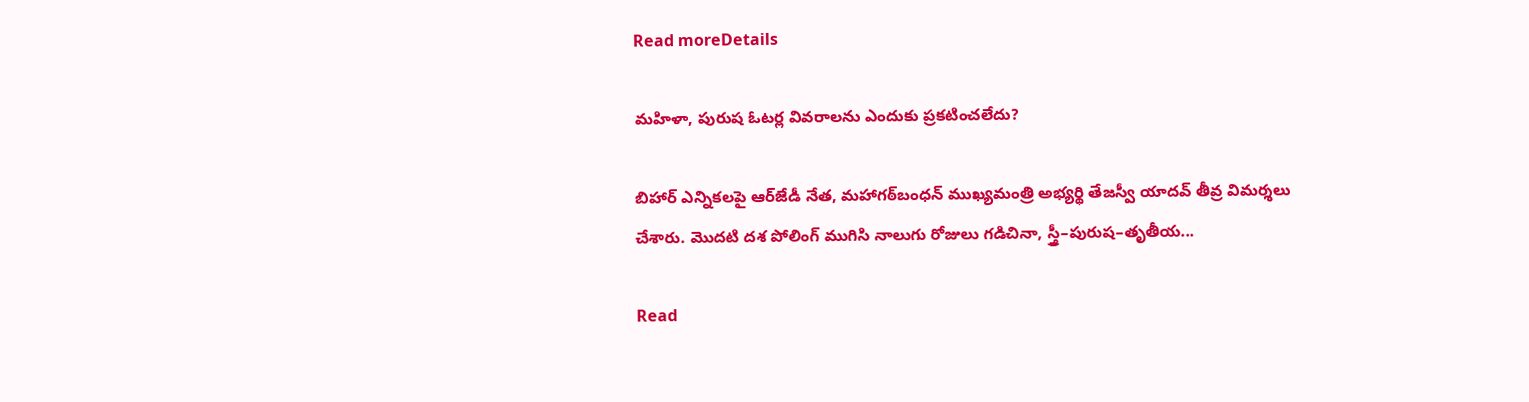Read moreDetails

మహిళా, పురుష ఓటర్ల వివరాలను ఎందుకు ప్రకటించలేదు?

బిహార్‌ ఎన్నికలపై ఆర్‌జేడీ నేత, మహాగఠ్‌బంధన్‌ ముఖ్యమంత్రి అభ్యర్థి తేజస్వీ యాదవ్‌ తీవ్ర విమర్శలు చేశారు. మొదటి దశ పోలింగ్‌ ముగిసి నాలుగు రోజులు గడిచినా, స్త్రీ–పురుష–తృతీయ...

Read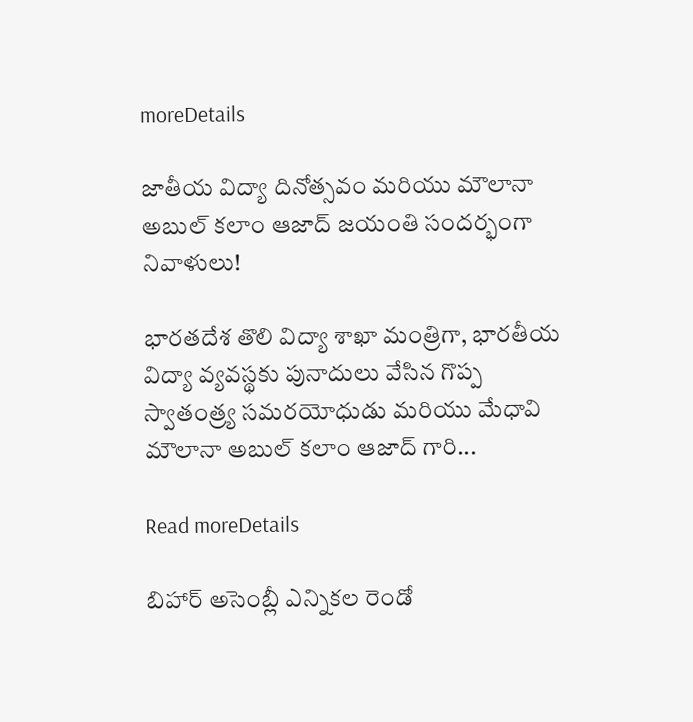moreDetails

జాతీయ విద్యా దినోత్సవం మరియు మౌలానా అబుల్ కలాం ఆజాద్ జయంతి సందర్భంగా నివాళులు!

భారతదేశ తొలి విద్యా శాఖా మంత్రిగా, భారతీయ విద్యా వ్యవస్థకు పునాదులు వేసిన గొప్ప స్వాతంత్ర్య సమరయోధుడు మరియు మేధావి మౌలానా అబుల్ కలాం ఆజాద్ గారి...

Read moreDetails

బిహార్‌ అసెంబ్లీ ఎన్నికల రెండో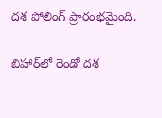దశ పోలింగ్‌ ప్రారంభమైంది.

బిహార్‌లో రెండో దశ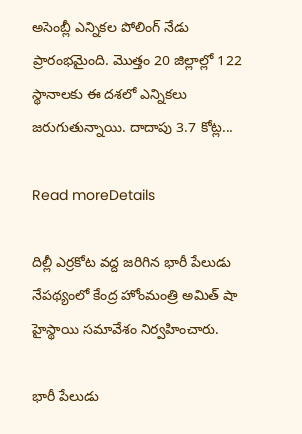అసెంబ్లీ ఎన్నికల పోలింగ్‌ నేడు ప్రారంభమైంది. మొత్తం 20 జిల్లాల్లో 122 స్థానాలకు ఈ దశలో ఎన్నికలు జరుగుతున్నాయి. దాదాపు 3.7 కోట్ల...

Read moreDetails

దిల్లీ ఎర్రకోట వద్ద జరిగిన భారీ పేలుడు నేపథ్యంలో కేంద్ర హోంమంత్రి అమిత్‌ షా హైస్థాయి సమావేశం నిర్వహించారు.

భారీ పేలుడు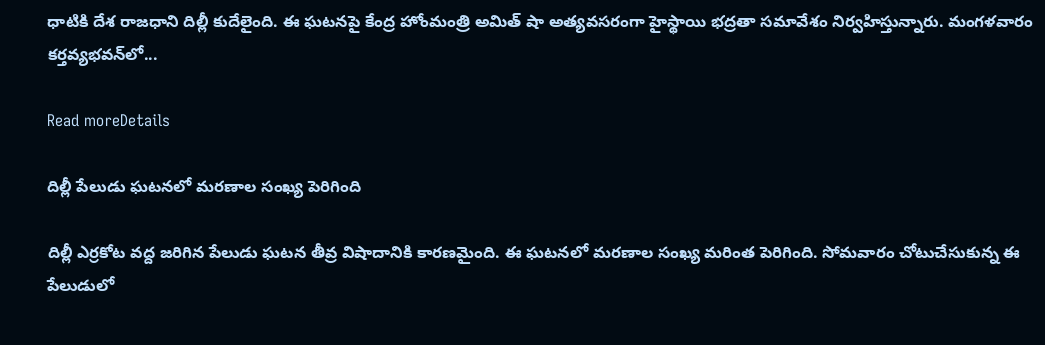ధాటికి దేశ రాజధాని దిల్లీ కుదేలైంది. ఈ ఘటనపై కేంద్ర హోంమంత్రి అమిత్‌ షా అత్యవసరంగా హైస్థాయి భద్రతా సమావేశం నిర్వహిస్తున్నారు. మంగళవారం కర్తవ్యభవన్‌లో...

Read moreDetails

దిల్లీ పేలుడు ఘటనలో మరణాల సంఖ్య పెరిగింది

దిల్లీ ఎర్రకోట వద్ద జరిగిన పేలుడు ఘటన తీవ్ర విషాదానికి కారణమైంది. ఈ ఘటనలో మరణాల సంఖ్య మరింత పెరిగింది. సోమవారం చోటుచేసుకున్న ఈ పేలుడులో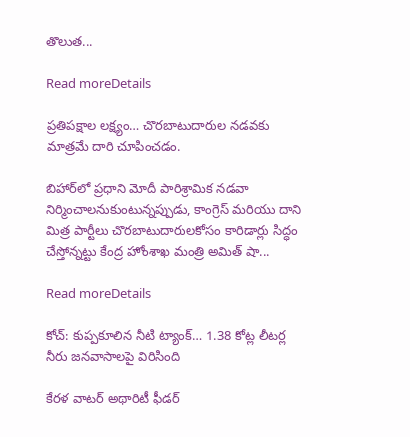తొలుత...

Read moreDetails

ప్రతిపక్షాల లక్ష్యం… చొరబాటుదారుల నడవకు మాత్రమే దారి చూపించడం.

బిహార్‌లో ప్రధాని మోదీ పారిశ్రామిక నడవా నిర్మించాలనుకుంటున్నప్పుడు, కాంగ్రెస్ మరియు దాని మిత్ర పార్టీలు చొరబాటుదారులకోసం కారిడార్లు సిద్ధం చేస్తోన్నట్టు కేంద్ర హోంశాఖ మంత్రి అమిత్ షా...

Read moreDetails

కోచ్‌: కుప్పకూలిన నీటి ట్యాంక్‌… 1.38 కోట్ల లీటర్ల నీరు జనవాసాలపై విరిసింది

కేరళ వాటర్ అథారిటీ ఫీడర్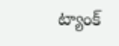ట్యాంక్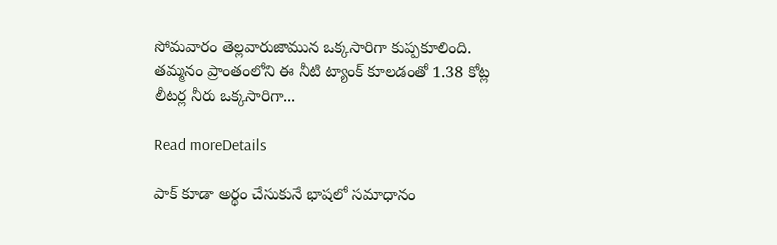సోమవారం తెల్లవారుజామున ఒక్కసారిగా కుప్పకూలింది. తమ్మనం ప్రాంతంలోని ఈ నీటి ట్యాంక్ కూలడంతో 1.38 కోట్ల లీటర్ల నీరు ఒక్కసారిగా...

Read moreDetails

పాక్ కూడా అర్థం చేసుకునే భాషలో సమాధానం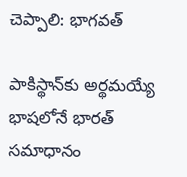చెప్పాలి: భాగవత్‌

పాకిస్థాన్‌కు అర్థమయ్యే భాషలోనే భారత్ సమాధానం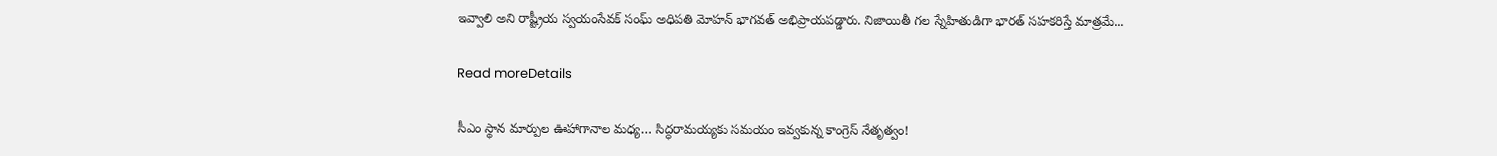ఇవ్వాలి అని రాష్ట్రీయ స్వయంసేవక్ సంఘ్ అధిపతి మోహన్ భాగవత్ అభిప్రాయపడ్డారు. నిజాయితీ గల స్నేహితుడిగా భారత్ సహకరిస్తే మాత్రమే...

Read moreDetails

సీఎం స్థాన మార్పుల ఊహాగానాల మధ్య… సిద్ధరామయ్యకు సమయం ఇవ్వకున్న కాంగ్రెస్ నేతృత్వం!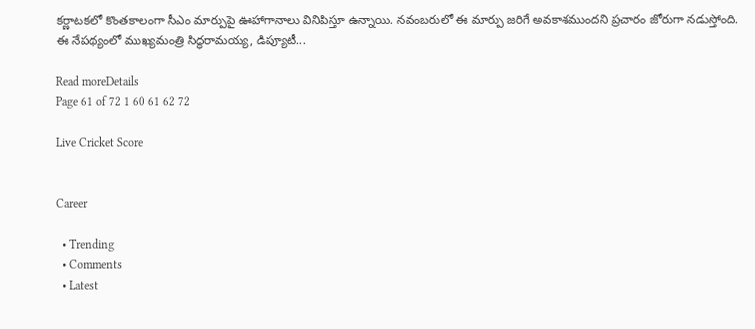కర్ణాటకలో కొంతకాలంగా సీఎం మార్పుపై ఊహాగానాలు వినిపిస్తూ ఉన్నాయి. నవంబరులో ఈ మార్పు జరిగే అవకాశముందని ప్రచారం జోరుగా నడుస్తోంది. ఈ నేపథ్యంలో ముఖ్యమంత్రి సిద్ధరామయ్య, డిప్యూటీ...

Read moreDetails
Page 61 of 72 1 60 61 62 72

Live Cricket Score


Career

  • Trending
  • Comments
  • Latest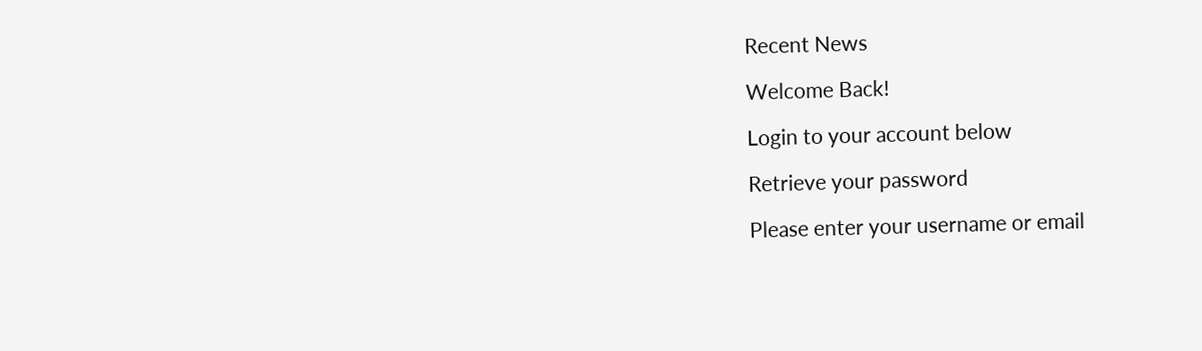Recent News

Welcome Back!

Login to your account below

Retrieve your password

Please enter your username or email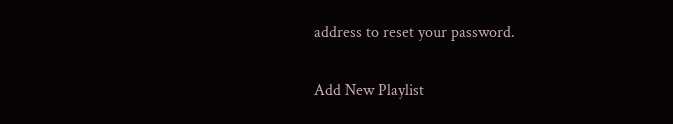address to reset your password.

Add New Playlist